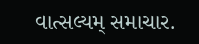વાત્સલ્યમ્ સમાચાર.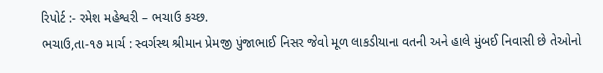રિપોર્ટ :- રમેશ મહેશ્વરી – ભચાઉ કચ્છ.
ભચાઉ,તા-૧૭ માર્ચ : સ્વર્ગસ્થ શ્રીમાન પ્રેમજી પુંજાભાઈ નિસર જેવો મૂળ લાકડીયાના વતની અને હાલે મુંબઈ નિવાસી છે તેઓનો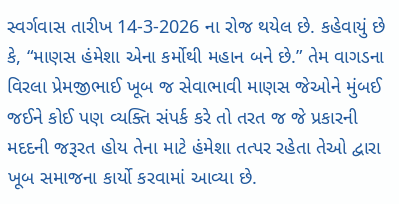સ્વર્ગવાસ તારીખ 14-3-2026 ના રોજ થયેલ છે. કહેવાયું છે કે, “માણસ હંમેશા એના કર્મોથી મહાન બને છે.” તેમ વાગડના વિરલા પ્રેમજીભાઈ ખૂબ જ સેવાભાવી માણસ જેઓને મુંબઈ જઈને કોઈ પણ વ્યક્તિ સંપર્ક કરે તો તરત જ જે પ્રકારની મદદની જરૂરત હોય તેના માટે હંમેશા તત્પર રહેતા તેઓ દ્વારા ખૂબ સમાજના કાર્યો કરવામાં આવ્યા છે.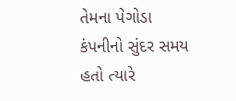તેમના પેગોડા કંપનીનો સુંદર સમય હતો ત્યારે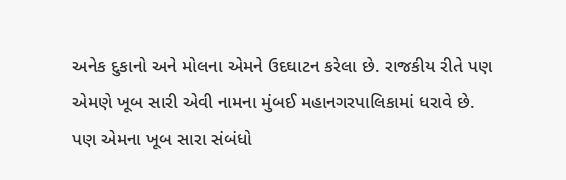અનેક દુકાનો અને મોલના એમને ઉદઘાટન કરેલા છે. રાજકીય રીતે પણ એમણે ખૂબ સારી એવી નામના મુંબઈ મહાનગરપાલિકામાં ધરાવે છે. પણ એમના ખૂબ સારા સંબંધો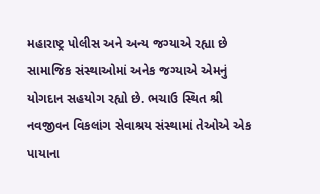મહારાષ્ટ્ર પોલીસ અને અન્ય જગ્યાએ રહ્યા છે સામાજિક સંસ્થાઓમાં અનેક જગ્યાએ એમનું યોગદાન સહયોગ રહ્યો છે. ભચાઉ સ્થિત શ્રી નવજીવન વિકલાંગ સેવાશ્રય સંસ્થામાં તેઓએ એક પાયાના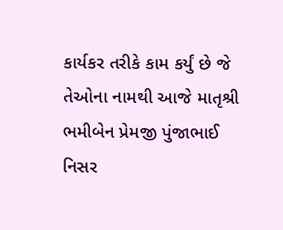કાર્યકર તરીકે કામ કર્યું છે જે તેઓના નામથી આજે માતૃશ્રી ભમીબેન પ્રેમજી પુંજાભાઈ નિસર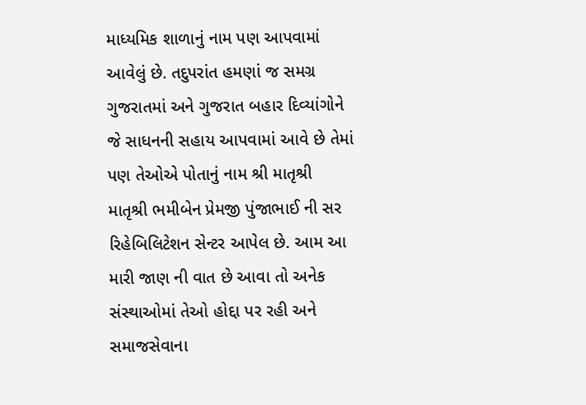માધ્યમિક શાળાનું નામ પણ આપવામાં આવેલું છે. તદુપરાંત હમણાં જ સમગ્ર ગુજરાતમાં અને ગુજરાત બહાર દિવ્યાંગોને જે સાધનની સહાય આપવામાં આવે છે તેમાં પણ તેઓએ પોતાનું નામ શ્રી માતૃશ્રી માતૃશ્રી ભમીબેન પ્રેમજી પુંજાભાઈ ની સર રિહેબિલિટેશન સેન્ટર આપેલ છે. આમ આ મારી જાણ ની વાત છે આવા તો અનેક સંસ્થાઓમાં તેઓ હોદ્દા પર રહી અને સમાજસેવાના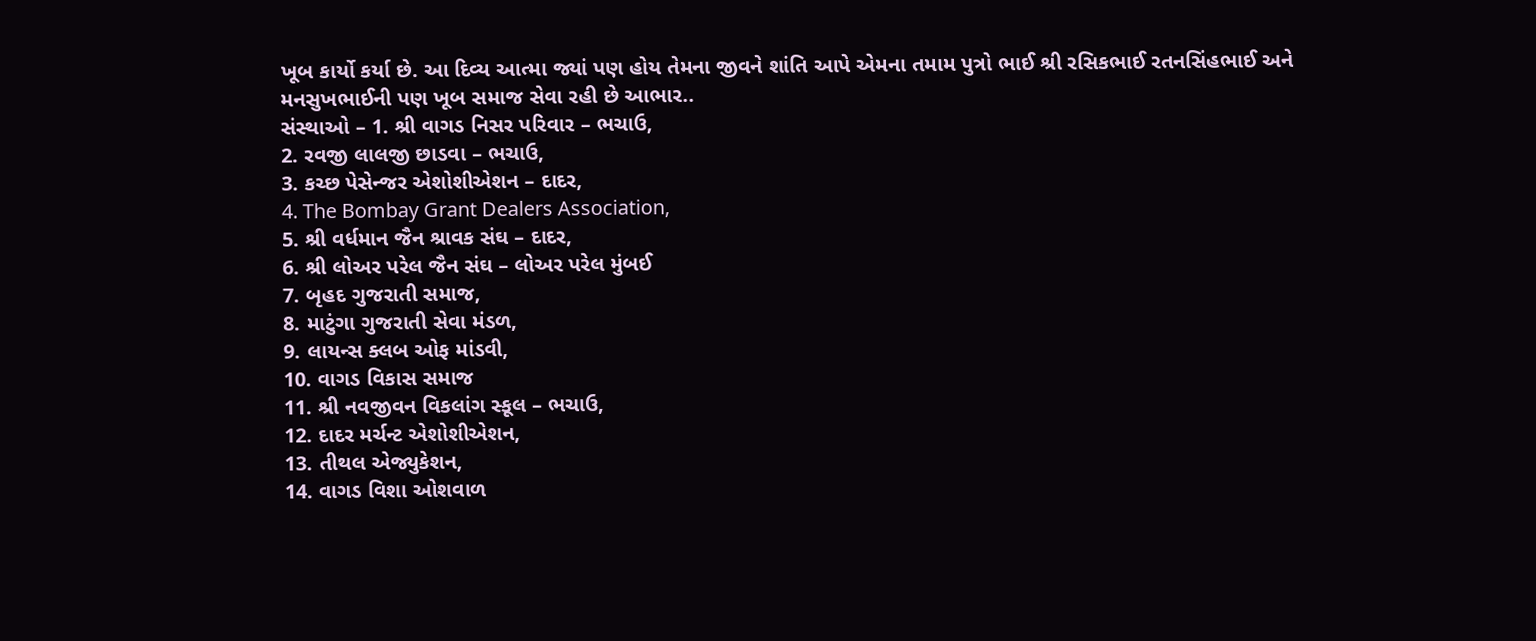ખૂબ કાર્યો કર્યા છે. આ દિવ્ય આત્મા જ્યાં પણ હોય તેમના જીવને શાંતિ આપે એમના તમામ પુત્રો ભાઈ શ્રી રસિકભાઈ રતનસિંહભાઈ અને મનસુખભાઈની પણ ખૂબ સમાજ સેવા રહી છે આભાર..
સંસ્થાઓ – 1. શ્રી વાગડ નિસર પરિવાર – ભચાઉ,
2. રવજી લાલજી છાડવા – ભચાઉ,
3. કચ્છ પેસેન્જર એશોશીએશન – દાદર,
4. The Bombay Grant Dealers Association,
5. શ્રી વર્ધમાન જૈન શ્રાવક સંઘ – દાદર,
6. શ્રી લોઅર પરેલ જૈન સંઘ – લોઅર પરેલ મુંબઈ
7. બૃહદ ગુજરાતી સમાજ,
8. માટુંગા ગુજરાતી સેવા મંડળ,
9. લાયન્સ ક્લબ ઓફ માંડવી,
10. વાગડ વિકાસ સમાજ
11. શ્રી નવજીવન વિકલાંગ સ્કૂલ – ભચાઉ,
12. દાદર મર્ચન્ટ એશોશીએશન,
13. તીથલ એજ્યુકેશન,
14. વાગડ વિશા ઓશવાળ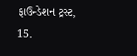ફાઉન્ડેશન ટ્રસ્ટ,
15.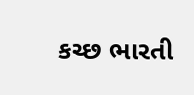કચ્છ ભારતી